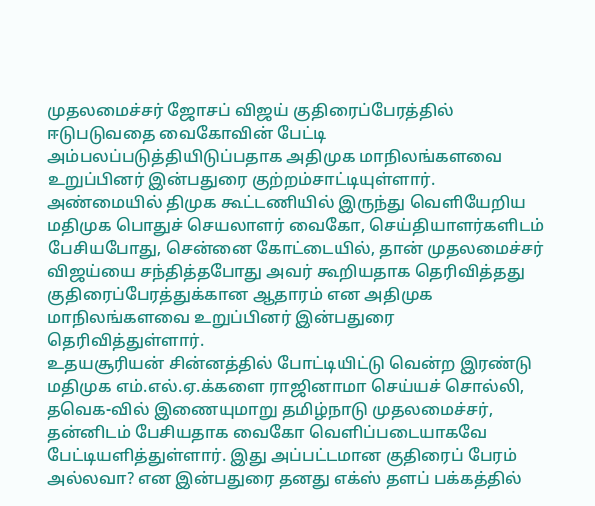முதலமைச்சர் ஜோசப் விஜய் குதிரைப்பேரத்தில் ஈடுபடுவதை வைகோவின் பேட்டி அம்பலப்படுத்தியிடுப்பதாக அதிமுக மாநிலங்களவை உறுப்பினர் இன்பதுரை குற்றம்சாட்டியுள்ளார்.
அண்மையில் திமுக கூட்டணியில் இருந்து வெளியேறிய மதிமுக பொதுச் செயலாளர் வைகோ, செய்தியாளர்களிடம் பேசியபோது, சென்னை கோட்டையில், தான் முதலமைச்சர் விஜய்யை சந்தித்தபோது அவர் கூறியதாக தெரிவித்தது குதிரைப்பேரத்துக்கான ஆதாரம் என அதிமுக மாநிலங்களவை உறுப்பினர் இன்பதுரை தெரிவித்துள்ளார்.
உதயசூரியன் சின்னத்தில் போட்டியிட்டு வென்ற இரண்டு மதிமுக எம்.எல்.ஏ.க்களை ராஜினாமா செய்யச் சொல்லி, தவெக-வில் இணையுமாறு தமிழ்நாடு முதலமைச்சர், தன்னிடம் பேசியதாக வைகோ வெளிப்படையாகவே பேட்டியளித்துள்ளார். இது அப்பட்டமான குதிரைப் பேரம் அல்லவா? என இன்பதுரை தனது எக்ஸ் தளப் பக்கத்தில்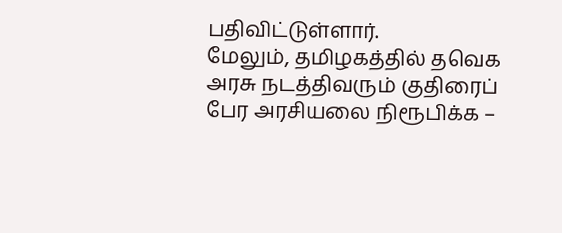பதிவிட்டுள்ளார்.
மேலும், தமிழகத்தில் தவெக அரசு நடத்திவரும் குதிரைப் பேர அரசியலை நிரூபிக்க –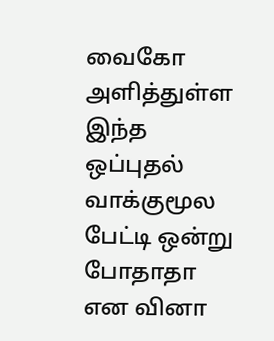வைகோ அளித்துள்ள இந்த ஒப்புதல் வாக்குமூல பேட்டி ஒன்று போதாதா என வினா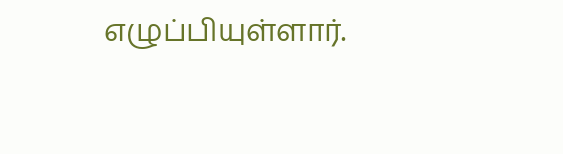எழுப்பியுள்ளார்.